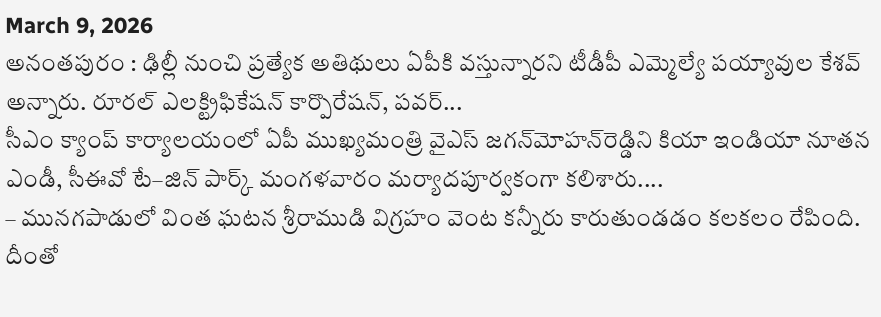March 9, 2026
అనంతపురం : ఢిల్లీ నుంచి ప్రత్యేక అతిథులు ఏపీకి వస్తున్నారని టీడీపీ ఎమ్మెల్యే పయ్యావుల కేశవ్‌ అన్నారు. రూరల్ ఎలక్ట్రిఫికేషన్ కార్పొరేషన్, పవర్...
సీఎం క్యాంప్‌ కార్యాలయంలో ఏపీ ముఖ్యమంత్రి వైఎస్‌ జగన్‌మోహన్‌రెడ్డిని కియా ఇండియా నూతన ఎండీ, సీఈవో టే–జిన్‌ పార్క్‌ మంగళవారం మర్యాదపూర్వకంగా కలిశారు....
– మునగపాడులో వింత ఘటన శ్రీరాముడి విగ్రహం వెంట కన్నీరు కారుతుండడం కలకలం రేపింది. దీంతో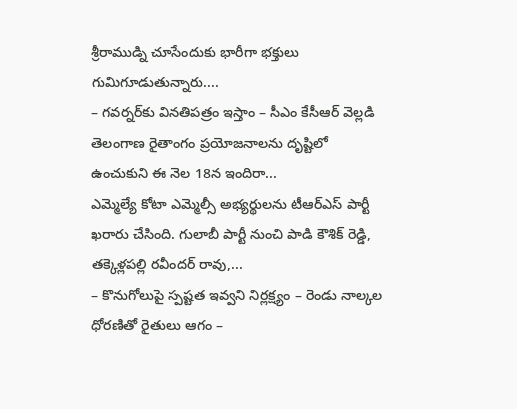శ్రీరాముడ్ని చూసేందుకు భారీగా భక్తులు గుమిగూడుతున్నారు....
– గవర్నర్‌కు వినతిపత్రం ఇస్తాం – సీఎం కేసీఆర్ వెల్లడి తెలంగాణ రైతాంగం ప్ర‌యోజ‌నాల‌ను దృష్టిలో ఉంచుకుని ఈ నెల 18న ఇందిరా...
ఎమ్మెల్యే కోటా ఎమ్మెల్సీ అభ్యర్థులను టీఆర్‌ఎస్‌ పార్టీ ఖరారు చేసింది. గులాబీ పార్టీ నుంచి పాడి కౌశిక్ రెడ్డి, త‌క్కెళ్ల‌ప‌ల్లి రవీందర్ రావు,...
– కొనుగోలుపై స్పష్టత ఇవ్వని నిర్లక్ష్యం – రెండు నాల్కల ధోరణితో రైతులు ఆగం –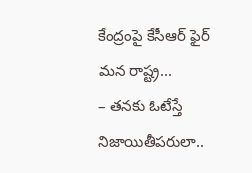కేంద్రంపై కేసీఆర్ ఫైర్ మన రాష్ట్ర...
– తనకు ఓటేస్తే నిజాయితీపరులా..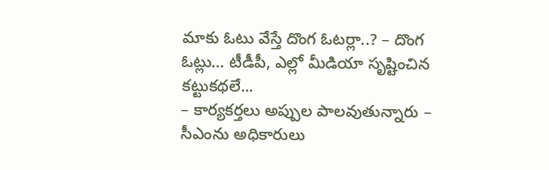మాకు ఓటు వేస్తే దొంగ ఓటర్లా..? – దొంగ ఓట్లు… టీడీపీ, ఎల్లో మీడియా సృష్టించిన కట్టుకథలే...
– కార్యకర్తలు అప్పుల పాలవుతున్నారు – సీఎంను అధికారులు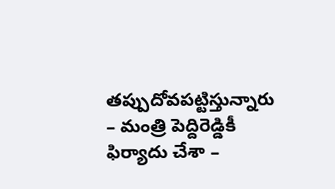తప్పుదోవపట్టిస్తున్నారు – మంత్రి పెద్దిరెడ్డికీ ఫిర్యాదు చేశా –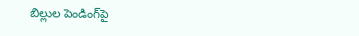బిల్లుల పెండింగ్‌పై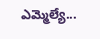ఎమ్మెల్యే...